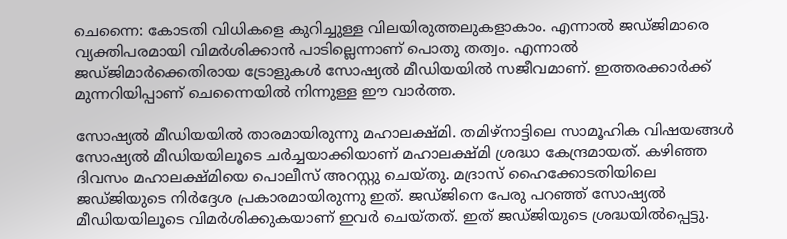ചെന്നൈ: കോടതി വിധികളെ കുറിച്ചുള്ള വിലയിരുത്തലുകളാകാം. എന്നാൽ ജഡ്ജിമാരെ വ്യക്തിപരമായി വിമർശിക്കാൻ പാടില്ലെന്നാണ് പൊതു തത്വം. എന്നാൽ ജഡ്ജിമാർക്കെതിരായ ട്രോളുകൾ സോഷ്യൽ മീഡിയയിൽ സജീവമാണ്. ഇത്തരക്കാർക്ക് മുന്നറിയിപ്പാണ് ചെന്നൈയിൽ നിന്നുള്ള ഈ വാർത്ത.

സോഷ്യൽ മീഡിയയിൽ താരമായിരുന്നു മഹാലക്ഷ്മി. തമിഴ്‌നാട്ടിലെ സാമൂഹിക വിഷയങ്ങൾ സോഷ്യൽ മീഡിയയിലൂടെ ചർച്ചയാക്കിയാണ് മഹാലക്ഷ്മി ശ്രദ്ധാ കേന്ദ്രമായത്. കഴിഞ്ഞ ദിവസം മഹാലക്ഷ്മിയെ പൊലീസ് അറസ്റ്റു ചെയ്തു. മദ്രാസ് ഹൈക്കോടതിയിലെ ജഡ്ജിയുടെ നിർദ്ദേശ പ്രകാരമായിരുന്നു ഇത്. ജഡ്ജിനെ പേരു പറഞ്ഞ് സോഷ്യൽ മീഡിയയിലൂടെ വിമർശിക്കുകയാണ് ഇവർ ചെയ്തത്. ഇത് ജഡ്ജിയുടെ ശ്രദ്ധയിൽപ്പെട്ടു.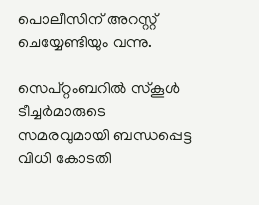പൊലീസിന് അറസ്റ്റ് ചെയ്യേണ്ടിയും വന്നു.

സെപ്റ്റംബറിൽ സ്‌കൂൾ ടീച്ചർമാരുടെ സമരവുമായി ബന്ധപ്പെട്ട വിധി കോടതി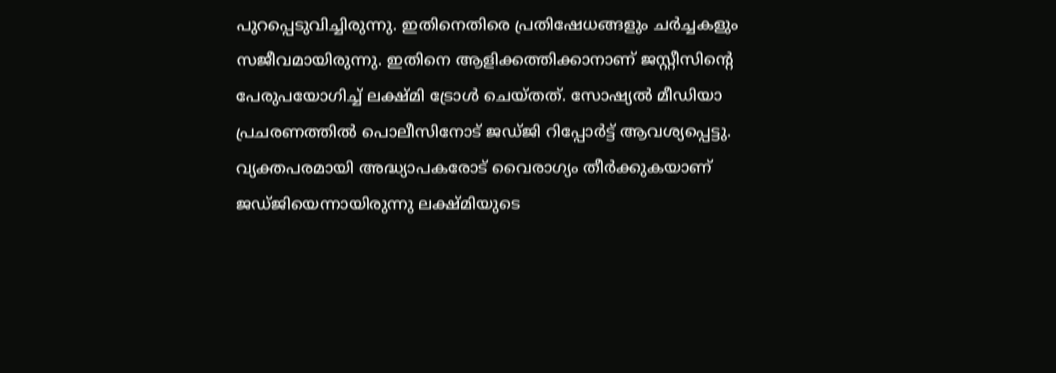പുറപ്പെടുവിച്ചിരുന്നു. ഇതിനെതിരെ പ്രതിഷേധങ്ങളും ചർച്ചകളും സജീവമായിരുന്നു. ഇതിനെ ആളിക്കത്തിക്കാനാണ് ജസ്റ്റീസിന്റെ പേരുപയോഗിച്ച് ലക്ഷ്മി ട്രോൾ ചെയ്തത്. സോഷ്യൽ മീഡിയാ പ്രചരണത്തിൽ പൊലീസിനോട് ജഡ്ജി റിപ്പോർട്ട് ആവശ്യപ്പെട്ടു. വ്യക്തപരമായി അദ്ധ്യാപകരോട് വൈരാഗ്യം തീർക്കുകയാണ് ജഡ്ജിയെന്നായിരുന്നു ലക്ഷ്മിയുടെ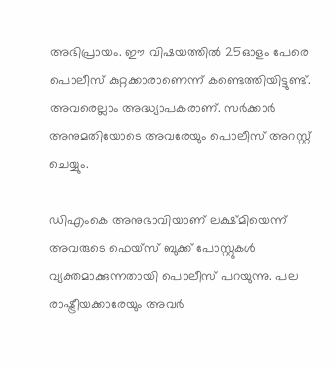അഭിപ്രായം. ഈ വിഷയത്തിൽ 25ഓളം പേരെ പൊലീസ് കുറ്റക്കാരാണെന്ന് കണ്ടെത്തിയിട്ടുണ്ട്. അവരെല്ലാം അദ്ധ്യാപകരാണ്. സർക്കാർ അനുമതിയോടെ അവരേയും പൊലീസ് അറസ്റ്റ് ചെയ്യും.

ഡിഎംകെ അനുഭാവിയാണ് ലക്ഷ്മിയെന്ന് അവരുടെ ഫെയ്‌സ് ബുക്ക് പോസ്റ്റുകൾ വ്യക്തമാക്കുന്നതായി പൊലീസ് പറയുന്നു. പല രാഷ്ട്രീയക്കാരേയും അവർ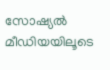സോഷ്യൽ മീഡിയയിലൂടെ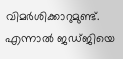വിമർശിക്കാറുമുണ്ട്. എന്നാൽ ജഡ്ജിയെ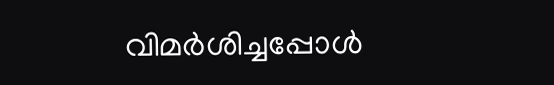വിമർശിച്ചപ്പോൾ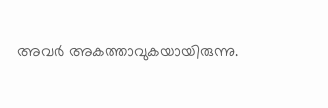അവർ അകത്താവുകയായിരുന്നു.